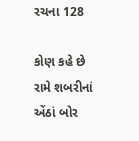રચના 128

કોણ કહે છે રામે શબરીનાં એંઠાં બોર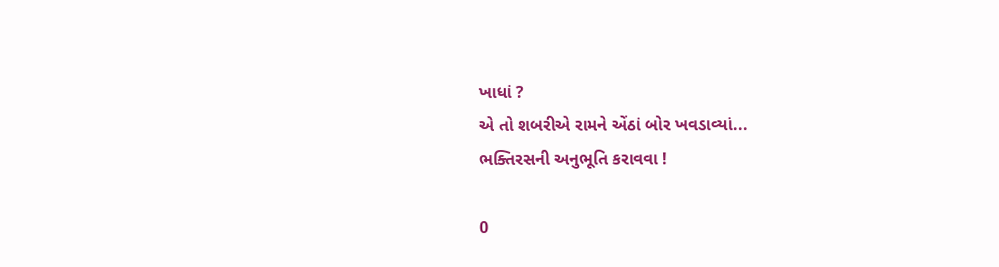ખાધાં ?
એ તો શબરીએ રામને એંઠાં બોર ખવડાવ્યાં...
ભક્તિરસની અનુભૂતિ કરાવવા !

0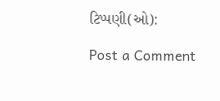ટિપ્પણી(ઓ):

Post a Comment